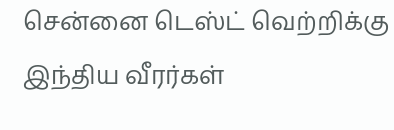சென்னை டெஸ்ட் வெற்றிக்கு இந்திய வீரர்கள்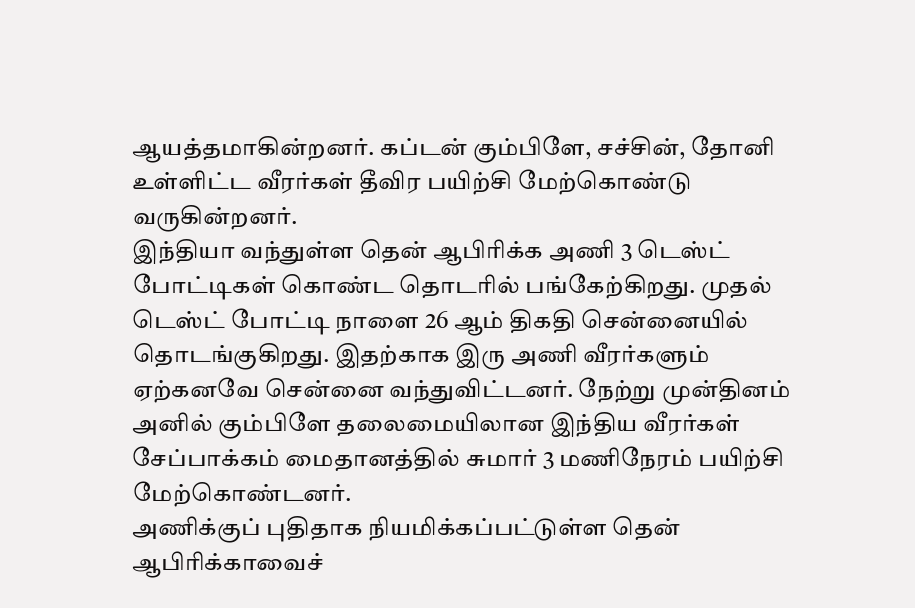ஆயத்தமாகின்றனர். கப்டன் கும்பிளே, சச்சின், தோனி உள்ளிட்ட வீரர்கள் தீவிர பயிற்சி மேற்கொண்டு வருகின்றனர்.
இந்தியா வந்துள்ள தென் ஆபிரிக்க அணி 3 டெஸ்ட் போட்டிகள் கொண்ட தொடரில் பங்கேற்கிறது. முதல் டெஸ்ட் போட்டி நாளை 26 ஆம் திகதி சென்னையில் தொடங்குகிறது. இதற்காக இரு அணி வீரர்களும் ஏற்கனவே சென்னை வந்துவிட்டனர். நேற்று முன்தினம் அனில் கும்பிளே தலைமையிலான இந்திய வீரர்கள் சேப்பாக்கம் மைதானத்தில் சுமார் 3 மணிநேரம் பயிற்சி மேற்கொண்டனர்.
அணிக்குப் புதிதாக நியமிக்கப்பட்டுள்ள தென் ஆபிரிக்காவைச்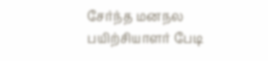சேர்ந்த மனநல பயிற்சியாளர் பேடி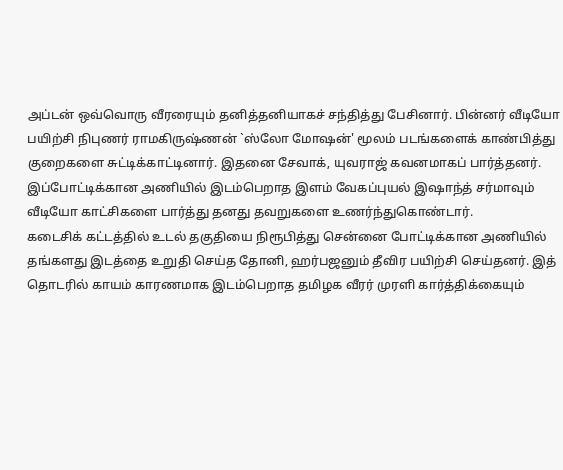அப்டன் ஒவ்வொரு வீரரையும் தனித்தனியாகச் சந்தித்து பேசினார். பின்னர் வீடியோ பயிற்சி நிபுணர் ராமகிருஷ்ணன் `ஸ்லோ மோஷன்' மூலம் படங்களைக் காண்பித்து குறைகளை சுட்டிக்காட்டினார். இதனை சேவாக், யுவராஜ் கவனமாகப் பார்த்தனர்.
இப்போட்டிக்கான அணியில் இடம்பெறாத இளம் வேகப்புயல் இஷாந்த் சர்மாவும் வீடியோ காட்சிகளை பார்த்து தனது தவறுகளை உணர்ந்துகொண்டார்.
கடைசிக் கட்டத்தில் உடல் தகுதியை நிரூபித்து சென்னை போட்டிக்கான அணியில் தங்களது இடத்தை உறுதி செய்த தோனி, ஹர்பஜனும் தீவிர பயிற்சி செய்தனர். இத் தொடரில் காயம் காரணமாக இடம்பெறாத தமிழக வீரர் முரளி கார்த்திக்கையும்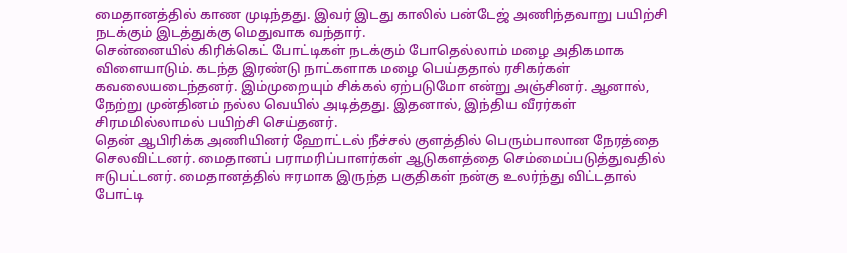மைதானத்தில் காண முடிந்தது. இவர் இடது காலில் பன்டேஜ் அணிந்தவாறு பயிற்சி நடக்கும் இடத்துக்கு மெதுவாக வந்தார்.
சென்னையில் கிரிக்கெட் போட்டிகள் நடக்கும் போதெல்லாம் மழை அதிகமாக விளையாடும். கடந்த இரண்டு நாட்களாக மழை பெய்ததால் ரசிகர்கள் கவலையடைந்தனர். இம்முறையும் சிக்கல் ஏற்படுமோ என்று அஞ்சினர். ஆனால், நேற்று முன்தினம் நல்ல வெயில் அடித்தது. இதனால், இந்திய வீரர்கள் சிரமமில்லாமல் பயிற்சி செய்தனர்.
தென் ஆபிரிக்க அணியினர் ஹோட்டல் நீச்சல் குளத்தில் பெரும்பாலான நேரத்தை செலவிட்டனர். மைதானப் பராமரிப்பாளர்கள் ஆடுகளத்தை செம்மைப்படுத்துவதில் ஈடுபட்டனர். மைதானத்தில் ஈரமாக இருந்த பகுதிகள் நன்கு உலர்ந்து விட்டதால் போட்டி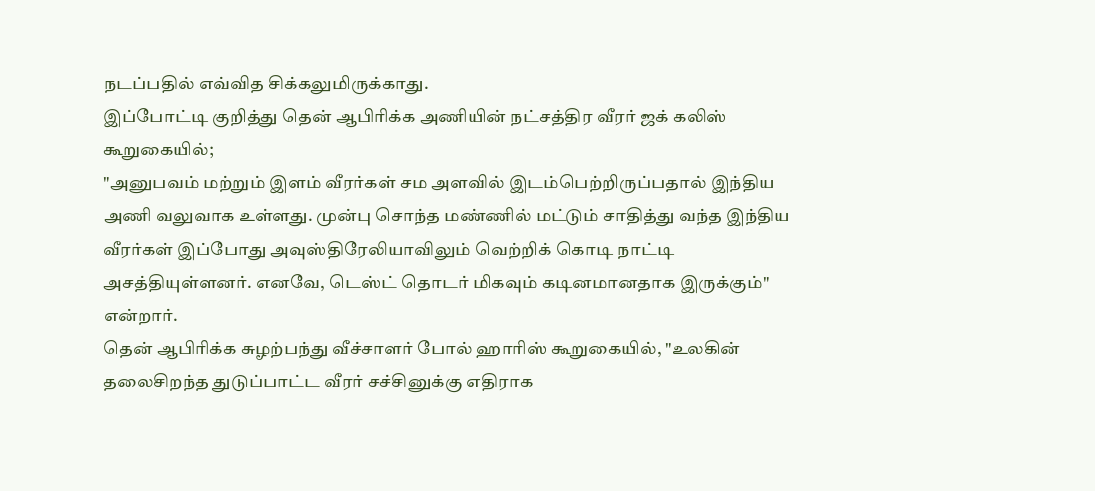நடப்பதில் எவ்வித சிக்கலுமிருக்காது.
இப்போட்டி குறித்து தென் ஆபிரிக்க அணியின் நட்சத்திர வீரர் ஜக் கலிஸ் கூறுகையில்;
"அனுபவம் மற்றும் இளம் வீரர்கள் சம அளவில் இடம்பெற்றிருப்பதால் இந்திய அணி வலுவாக உள்ளது. முன்பு சொந்த மண்ணில் மட்டும் சாதித்து வந்த இந்திய வீரர்கள் இப்போது அவுஸ்திரேலியாவிலும் வெற்றிக் கொடி நாட்டி அசத்தியுள்ளனர். எனவே, டெஸ்ட் தொடர் மிகவும் கடினமானதாக இருக்கும்" என்றார்.
தென் ஆபிரிக்க சுழற்பந்து வீச்சாளர் போல் ஹாரிஸ் கூறுகையில், "உலகின் தலைசிறந்த துடுப்பாட்ட வீரர் சச்சினுக்கு எதிராக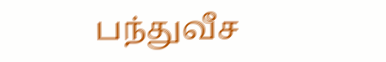பந்துவீச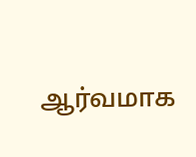ஆர்வமாக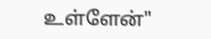உள்ளேன்"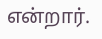என்றார்.